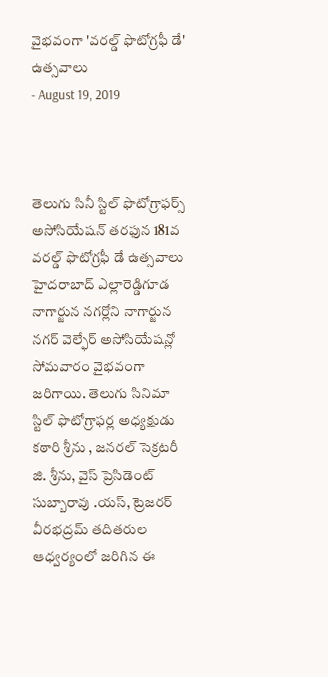వైభవంగా 'వరల్డ్ ఫొటోగ్రఫీ డే' ఉత్సవాలు
- August 19, 2019



తెలుగు సినీ స్టిల్ ఫొటోగ్రాఫర్స్ అసోసియేషన్ తరఫున 181వ వరల్డ్ ఫొటోగ్రఫీ డే ఉత్సవాలు హైదరాబాద్ ఎల్లారెడ్డిగూడ నాగార్జున నగర్లోని నాగార్జున నగర్ వెల్ఫేర్ అసోసియేషన్లో సోమవారం వైభవంగా జరిగాయి. తెలుగు సినిమా స్టిల్ ఫొటోగ్రాఫర్ల అధ్యక్షుడు కఠారి శ్రీను , జనరల్ సెక్రటరీ జి. శ్రీను, వైస్ ప్రెసిడెంట్ సుబ్బారావు .యస్, ట్రెజరర్ వీరభద్రమ్ తదితరుల ఆధ్వర్యంలో జరిగిన ఈ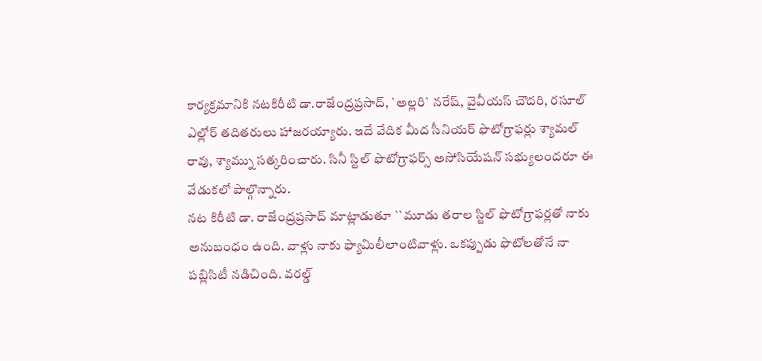కార్యక్రమానికి నటకిరీటి డా.రాజేంద్రప్రసాద్, `అల్లరి` నరేష్, వైవీయస్ చౌదరి, రసూల్ ఎల్లోర్ తదితరులు హాజరయ్యారు. ఇదే వేదిక మీద సీనియర్ ఫొటోగ్రాఫర్లు శ్యామల్ రావు, శ్యామ్ను సత్కరించారు. సినీ స్టిల్ ఫొటోగ్రాఫర్స్ అసోసియేషన్ సభ్యులందరూ ఈ వేడుకలో పాల్గొన్నారు.
నట కిరీటి డా. రాజేంద్రప్రసాద్ మాట్లాడుతూ ``మూడు తరాల స్టిల్ ఫొటోగ్రాఫర్లతో నాకు అనుబంధం ఉంది. వాళ్లు నాకు ఫ్యామిలీలాంటివాళ్లు. ఒకప్పుడు ఫొటోలతోనే నా పబ్లిసిటీ నడిచింది. వరల్డ్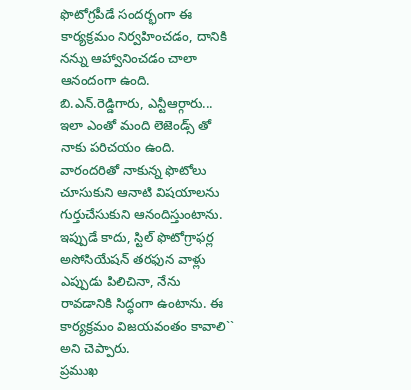ఫొటోగ్రపీడే సందర్భంగా ఈ కార్యక్రమం నిర్వహించడం, దానికి నన్ను ఆహ్వానించడం చాలా ఆనందంగా ఉంది. బి.ఎన్.రెడ్డిగారు, ఎన్టీఆర్గారు... ఇలా ఎంతో మంది లెజెండ్స్ తో నాకు పరిచయం ఉంది. వారందరితో నాకున్న ఫొటోలు చూసుకుని ఆనాటి విషయాలను గుర్తుచేసుకుని ఆనందిస్తుంటాను. ఇప్పుడే కాదు, స్టిల్ ఫొటోగ్రాఫర్ల అసోసియేషన్ తరఫున వాళ్లు ఎప్పుడు పిలిచినా, నేను రావడానికి సిద్ధంగా ఉంటాను. ఈ కార్యక్రమం విజయవంతం కావాలి`` అని చెప్పారు.
ప్రముఖ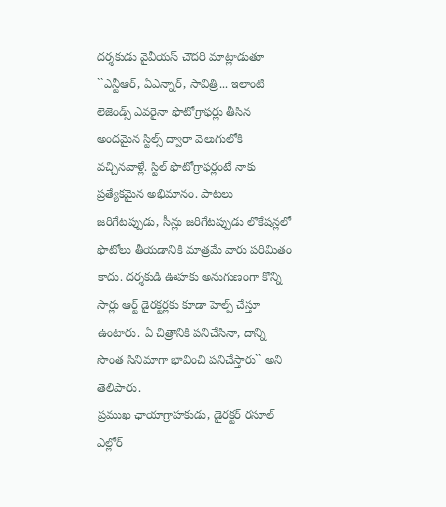దర్శకుడు వైవీయస్ చౌదరి మాట్లాడుతూ ``ఎన్టీఆర్, ఏఎన్నార్, సావిత్రి... ఇలాంటి లెజెండ్స్ ఎవరైనా ఫొటోగ్రాఫర్లు తీసిన అందమైన స్టిల్స్ ద్వారా వెలుగులోకి వచ్చినవాళ్లే. స్టిల్ ఫొటోగ్రాఫర్లంటే నాకు ప్రత్యేకమైన అభిమానం. పాటలు జరిగేటప్పుడు, సీన్లు జరిగేటప్పుడు లొకేషన్లలో ఫొటోలు తీయడానికి మాత్రమే వారు పరిమితం కాదు. దర్శకుడి ఊహకు అనుగుణంగా కొన్ని సార్లు ఆర్ట్ డైరక్టర్లకు కూడా హెల్ప్ చేస్తూ ఉంటారు. ఏ చిత్రానికి పనిచేసినా, దాన్ని సొంత సినిమాగా భావించి పనిచేస్తారు`` అని తెలిపారు.
ప్రముఖ ఛాయాగ్రాహకుడు, డైరక్టర్ రసూల్ ఎల్లోర్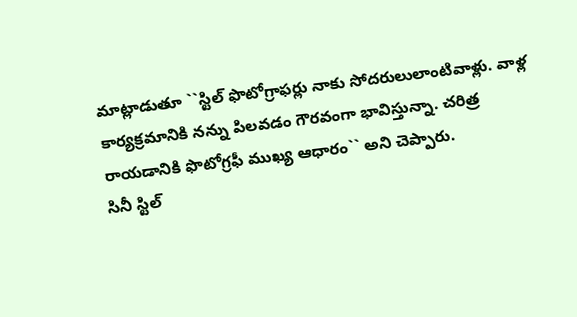మాట్లాడుతూ ``స్టిల్ ఫొటోగ్రాఫర్లు నాకు సోదరులులాంటివాళ్లు. వాళ్ల కార్యక్రమానికి నన్ను పిలవడం గౌరవంగా భావిస్తున్నా. చరిత్ర రాయడానికి ఫొటోగ్రఫీ ముఖ్య ఆధారం`` అని చెప్పారు.
సినీ స్టిల్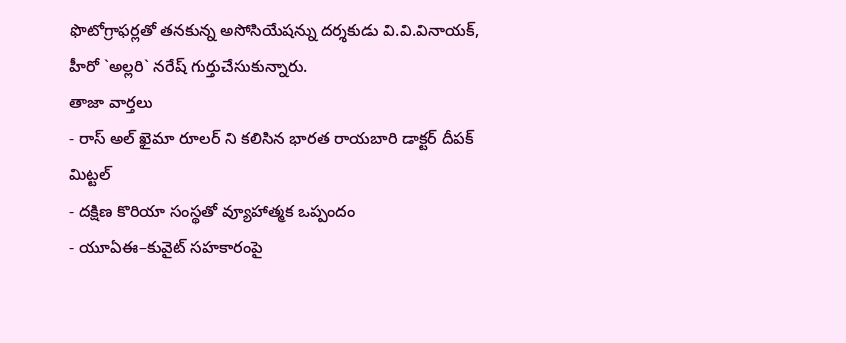ఫొటోగ్రాఫర్లతో తనకున్న అసోసియేషన్ను దర్శకుడు వి.వి.వినాయక్, హీరో `అల్లరి` నరేష్ గుర్తుచేసుకున్నారు.
తాజా వార్తలు
- రాస్ అల్ ఖైమా రూలర్ ని కలిసిన భారత రాయబారి డాక్టర్ దీపక్ మిట్టల్
- దక్షిణ కొరియా సంస్థతో వ్యూహాత్మక ఒప్పందం
- యూఏఈ–కువైట్ సహకారంపై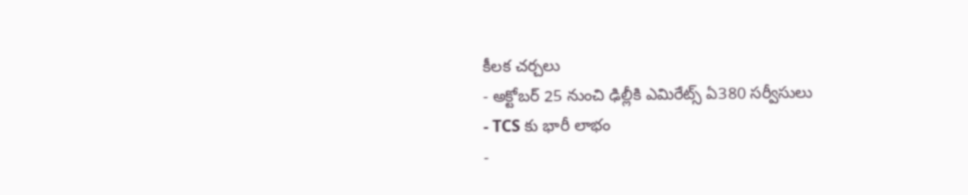కీలక చర్చలు
- అక్టోబర్ 25 నుంచి ఢిల్లీకి ఎమిరేట్స్ ఏ380 సర్వీసులు
- TCS కు భారీ లాభం
-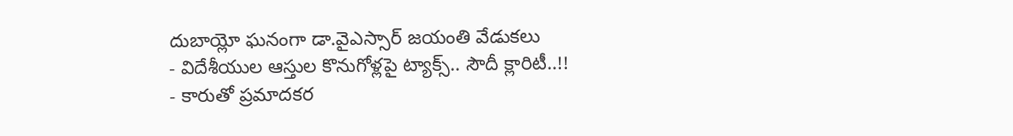దుబాయ్లో ఘనంగా డా.వైఎస్సార్ జయంతి వేడుకలు
- విదేశీయుల ఆస్తుల కొనుగోళ్లపై ట్యాక్స్.. సౌదీ క్లారిటీ..!!
- కారుతో ప్రమాదకర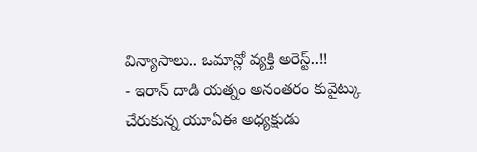విన్యాసాలు.. ఒమాన్లో వ్యక్తి అరెస్ట్..!!
- ఇరాన్ దాడి యత్నం అనంతరం కువైట్కు చేరుకున్న యూఏఈ అధ్యక్షుడు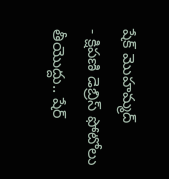షేక్ మొహమ్మద్
- క్షిపణి డెబ్రిస్ ఫోటోలు తీయొద్దు.. షేర్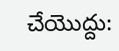చేయొద్దు: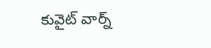కువైట్ వార్న్